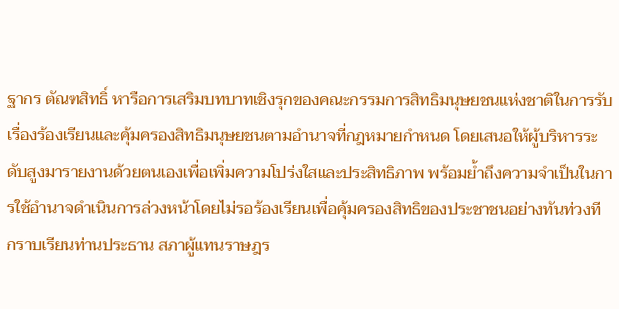ฐากร ตัณฑสิทธิ์ หารือการเสริมบทบาทเชิงรุกของคณะกรรมการสิทธิมนุษยชนแห่งชาติในการรับเรื่องร้องเรียนและคุ้มครองสิทธิมนุษยชนตามอำนาจที่กฎหมายกำหนด โดยเสนอให้ผู้บริหารระดับสูงมารายงานด้วยตนเองเพื่อเพิ่มความโปร่งใสและประสิทธิภาพ พร้อมย้ำถึงความจำเป็นในการใช้อำนาจดำเนินการล่วงหน้าโดยไม่รอร้องเรียนเพื่อคุ้มครองสิทธิของประชาชนอย่างทันท่วงที
กราบเรียนท่านประธาน สภาผู้แทนราษฎร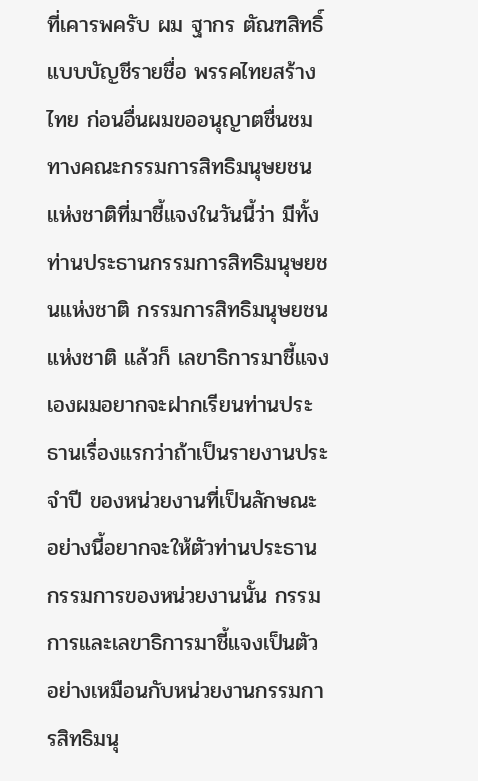ที่เคารพครับ ผม ฐากร ตัณฑสิทธิ์ แบบบัญชีรายชื่อ พรรคไทยสร้างไทย ก่อนอื่นผมขออนุญาตชื่นชมทางคณะกรรมการสิทธิมนุษยชนแห่งชาติที่มาชี้แจงในวันนี้ว่า มีทั้งท่านประธานกรรมการสิทธิมนุษยชนแห่งชาติ กรรมการสิทธิมนุษยชนแห่งชาติ แล้วก็ เลขาธิการมาชี้แจงเองผมอยากจะฝากเรียนท่านประธานเรื่องแรกว่าถ้าเป็นรายงานประจำปี ของหน่วยงานที่เป็นลักษณะอย่างนี้อยากจะให้ตัวท่านประธานกรรมการของหน่วยงานนั้น กรรมการและเลขาธิการมาชี้แจงเป็นตัวอย่างเหมือนกับหน่วยงานกรรมการสิทธิมนุ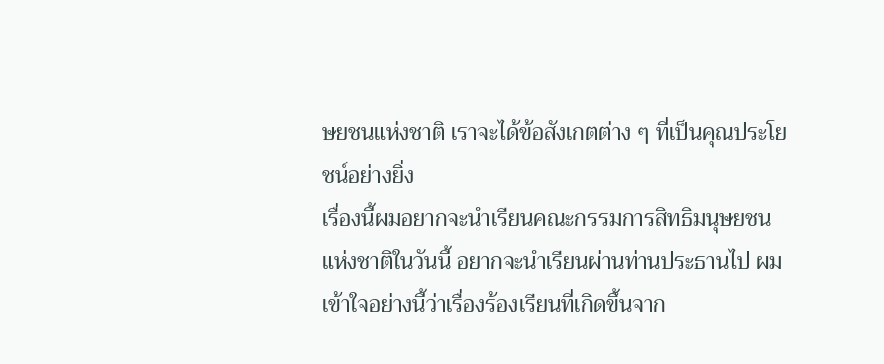ษยชนแห่งชาติ เราจะได้ข้อสังเกตต่าง ๆ ที่เป็นคุณประโยชน์อย่างยิ่ง
เรื่องนี้ผมอยากจะนำเรียนคณะกรรมการสิทธิมนุษยชนแห่งชาติในวันนี้ อยากจะนำเรียนผ่านท่านประธานไป ผมเข้าใจอย่างนี้ว่าเรื่องร้องเรียนที่เกิดขึ้นจาก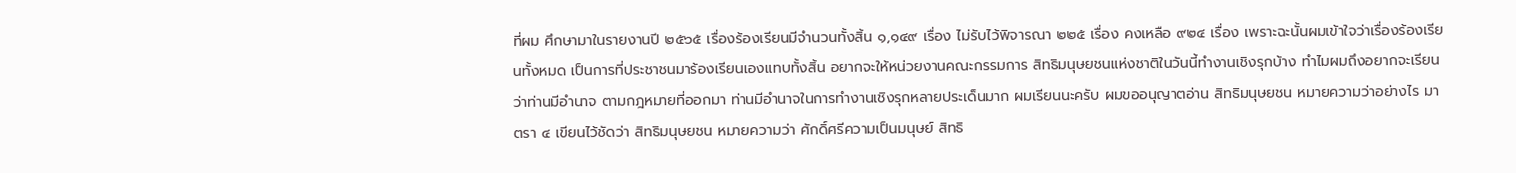ที่ผม ศึกษามาในรายงานปี ๒๕๖๕ เรื่องร้องเรียนมีจำนวนทั้งสิ้น ๑,๑๔๙ เรื่อง ไม่รับไว้พิจารณา ๒๒๕ เรื่อง คงเหลือ ๙๒๔ เรื่อง เพราะฉะนั้นผมเข้าใจว่าเรื่องร้องเรียนทั้งหมด เป็นการที่ประชาชนมาร้องเรียนเองแทบทั้งสิ้น อยากจะให้หน่วยงานคณะกรรมการ สิทธิมนุษยชนแห่งชาติในวันนี้ทำงานเชิงรุกบ้าง ทำไมผมถึงอยากจะเรียนว่าท่านมีอำนาจ ตามกฎหมายที่ออกมา ท่านมีอำนาจในการทำงานเชิงรุกหลายประเด็นมาก ผมเรียนนะครับ ผมขออนุญาตอ่าน สิทธิมนุษยชน หมายความว่าอย่างไร มาตรา ๔ เขียนไว้ชัดว่า สิทธิมนุษยชน หมายความว่า ศักดิ์ศรีความเป็นมนุษย์ สิทธิ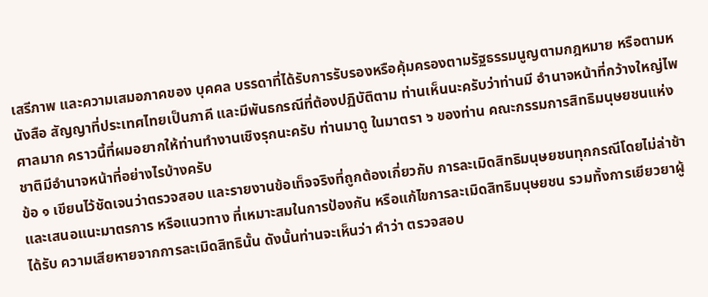เสรีภาพ และความเสมอภาคของ บุคคล บรรดาที่ได้รับการรับรองหรือคุ้มครองตามรัฐธรรมนูญตามกฎหมาย หรือตามหนังสือ สัญญาที่ประเทศไทยเป็นภาคี และมีพันธกรณีที่ต้องปฏิบัติตาม ท่านเห็นนะครับว่าท่านมี อำนาจหน้าที่กว้างใหญ่ไพศาลมาก คราวนี้ที่ผมอยากให้ท่านทำงานเชิงรุกนะครับ ท่านมาดู ในมาตรา ๖ ของท่าน คณะกรรมการสิทธิมนุษยชนแห่งชาติมีอำนาจหน้าที่อย่างไรบ้างครับ
ข้อ ๑ เขียนไว้ชัดเจนว่าตรวจสอบ และรายงานข้อเท็จจริงที่ถูกต้องเกี่ยวกับ การละเมิดสิทธิมนุษยชนทุกกรณีโดยไม่ล่าช้า และเสนอแนะมาตรการ หรือแนวทาง ที่เหมาะสมในการป้องกัน หรือแก้ไขการละเมิดสิทธิมนุษยชน รวมทั้งการเยียวยาผู้ได้รับ ความเสียหายจากการละเมิดสิทธินั้น ดังนั้นท่านจะเห็นว่า คำว่า ตรวจสอบ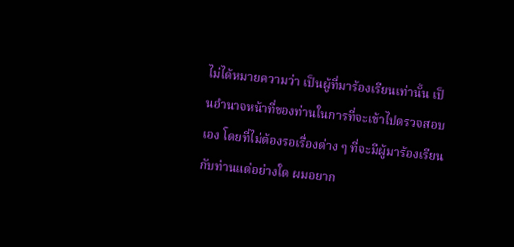ไม่ได้หมายความว่า เป็นผู้ที่มาร้องเรียนเท่านั้น เป็นอำนาจหน้าที่ของท่านในการที่จะเข้าไปตรวจสอบเอง โดยที่ไม่ต้องรอเรื่องต่าง ๆ ที่จะมีผู้มาร้องเรียนกับท่านแต่อย่างใด ผมอยาก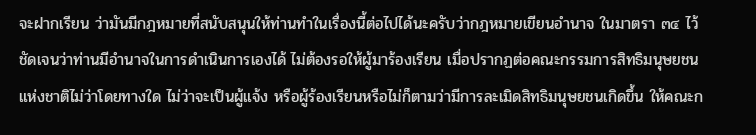จะฝากเรียน ว่ามันมีกฎหมายที่สนับสนุนให้ท่านทำในเรื่องนี้ต่อไปได้นะครับว่ากฎหมายเขียนอำนาจ ในมาตรา ๓๔ ไว้ชัดเจนว่าท่านมีอำนาจในการดำเนินการเองได้ ไม่ต้องรอให้ผู้มาร้องเรียน เมื่อปรากฏต่อคณะกรรมการสิทธิมนุษยชนแห่งชาติไม่ว่าโดยทางใด ไม่ว่าจะเป็นผู้แจ้ง หรือผู้ร้องเรียนหรือไม่ก็ตามว่ามีการละเมิดสิทธิมนุษยชนเกิดขึ้น ให้คณะก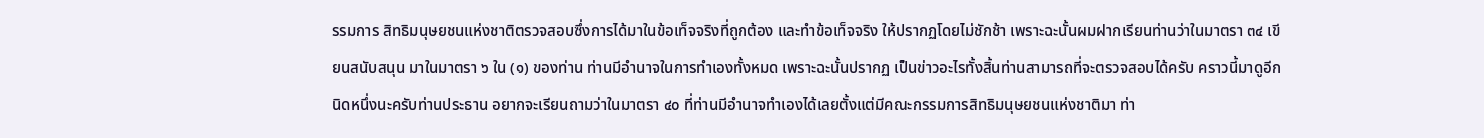รรมการ สิทธิมนุษยชนแห่งชาติตรวจสอบซึ่งการได้มาในข้อเท็จจริงที่ถูกต้อง และทำข้อเท็จจริง ให้ปรากฏโดยไม่ชักช้า เพราะฉะนั้นผมฝากเรียนท่านว่าในมาตรา ๓๔ เขียนสนับสนุน มาในมาตรา ๖ ใน (๑) ของท่าน ท่านมีอำนาจในการทำเองทั้งหมด เพราะฉะนั้นปรากฏ เป็นข่าวอะไรทั้งสิ้นท่านสามารถที่จะตรวจสอบได้ครับ คราวนี้มาดูอีกนิดหนึ่งนะครับท่านประธาน อยากจะเรียนถามว่าในมาตรา ๔๐ ที่ท่านมีอำนาจทำเองได้เลยตั้งแต่มีคณะกรรมการสิทธิมนุษยชนแห่งชาติมา ท่า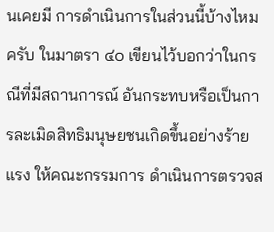นเคยมี การดำเนินการในส่วนนี้บ้างไหมครับ ในมาตรา ๔๐ เขียนไว้บอกว่าในกรณีที่มีสถานการณ์ อันกระทบหรือเป็นการละเมิดสิทธิมนุษยชนเกิดขึ้นอย่างร้ายแรง ให้คณะกรรมการ ดำเนินการตรวจส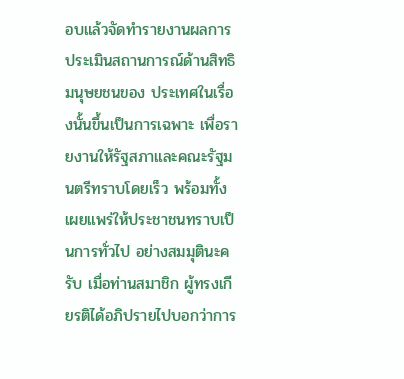อบแล้วจัดทำรายงานผลการประเมินสถานการณ์ด้านสิทธิมนุษยชนของ ประเทศในเรื่องนั้นขึ้นเป็นการเฉพาะ เพื่อรายงานให้รัฐสภาและคณะรัฐมนตรีทราบโดยเร็ว พร้อมทั้งเผยแพร่ให้ประชาชนทราบเป็นการทั่วไป อย่างสมมุตินะครับ เมื่อท่านสมาชิก ผู้ทรงเกียรติได้อภิปรายไปบอกว่าการ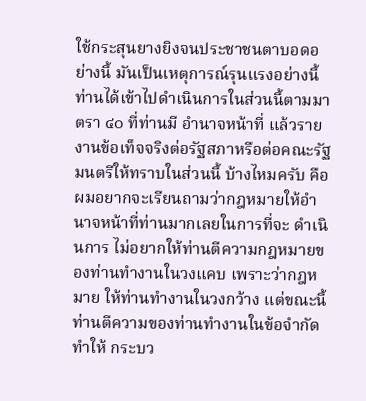ใช้กระสุนยางยิงจนประชาชนตาบอดอย่างนี้ มันเป็นเหตุการณ์รุนแรงอย่างนี้ ท่านได้เข้าไปดำเนินการในส่วนนี้ตามมาตรา ๔๐ ที่ท่านมี อำนาจหน้าที่ แล้วรายงานข้อเท็จจริงต่อรัฐสภาหรือต่อคณะรัฐมนตรีให้ทราบในส่วนนี้ บ้างไหมครับ คือผมอยากจะเรียนถามว่ากฎหมายให้อำนาจหน้าที่ท่านมากเลยในการที่จะ ดำเนินการ ไม่อยากให้ท่านตีความกฎหมายของท่านทำงานในวงแคบ เพราะว่ากฎหมาย ให้ท่านทำงานในวงกว้าง แต่ขณะนี้ท่านตีความของท่านทำงานในข้อจำกัด ทำให้ กระบว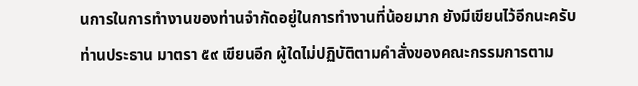นการในการทำงานของท่านจำกัดอยู่ในการทำงานที่น้อยมาก ยังมีเขียนไว้อีกนะครับ ท่านประธาน มาตรา ๕๙ เขียนอีก ผู้ใดไม่ปฏิบัติตามคำสั่งของคณะกรรมการตาม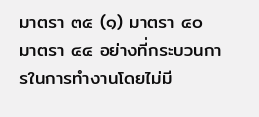มาตรา ๓๕ (๑) มาตรา ๔๐ มาตรา ๔๔ อย่างที่กระบวนการในการทำงานโดยไม่มี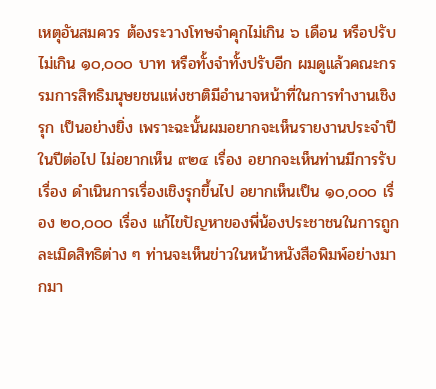เหตุอันสมควร ต้องระวางโทษจำคุกไม่เกิน ๖ เดือน หรือปรับไม่เกิน ๑๐,๐๐๐ บาท หรือทั้งจำทั้งปรับอีก ผมดูแล้วคณะกรรมการสิทธิมนุษยชนแห่งชาติมีอำนาจหน้าที่ในการทำงานเชิงรุก เป็นอย่างยิ่ง เพราะฉะนั้นผมอยากจะเห็นรายงานประจำปีในปีต่อไป ไม่อยากเห็น ๙๒๔ เรื่อง อยากจะเห็นท่านมีการรับเรื่อง ดำเนินการเรื่องเชิงรุกขึ้นไป อยากเห็นเป็น ๑๐,๐๐๐ เรื่อง ๒๐,๐๐๐ เรื่อง แก้ไขปัญหาของพี่น้องประชาชนในการถูกละเมิดสิทธิต่าง ๆ ท่านจะเห็นข่าวในหน้าหนังสือพิมพ์อย่างมากมา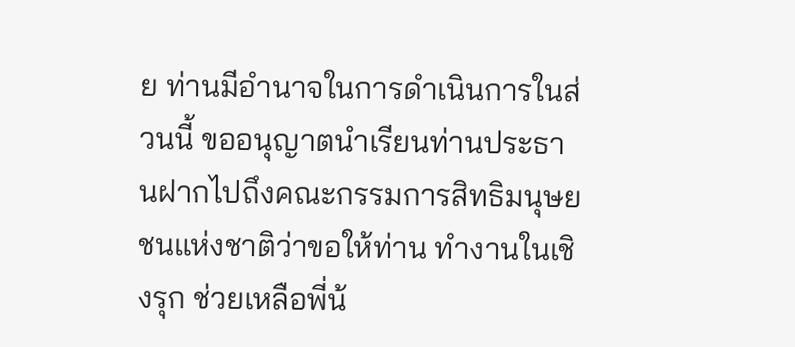ย ท่านมีอำนาจในการดำเนินการในส่วนนี้ ขออนุญาตนำเรียนท่านประธานฝากไปถึงคณะกรรมการสิทธิมนุษยชนแห่งชาติว่าขอให้ท่าน ทำงานในเชิงรุก ช่วยเหลือพี่น้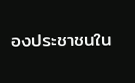องประชาชนใน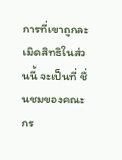การที่เขาถูกละเมิดสิทธิในส่วนนี้ จะเป็นที่ ชื่นชมของคณะกร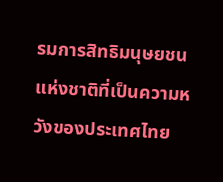รมการสิทธิมนุษยชนแห่งชาติที่เป็นความหวังของประเทศไทย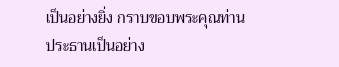เป็นอย่างยิ่ง กราบขอบพระคุณท่านประธานเป็นอย่าง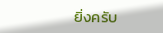ยิ่งครับ